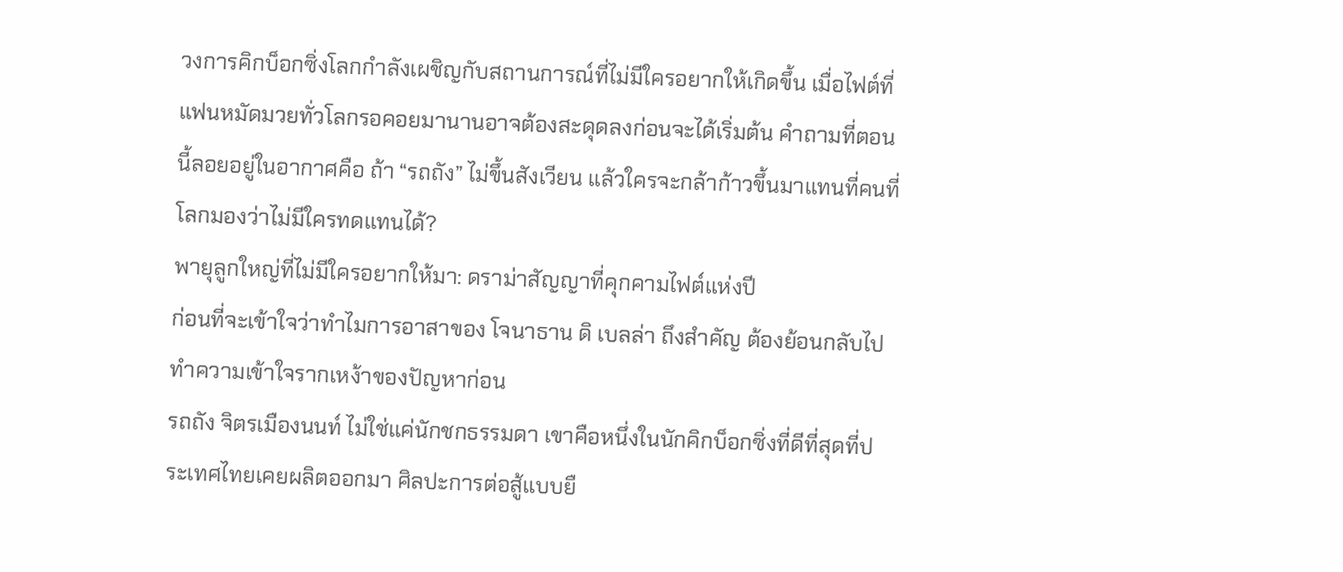วงการคิกบ็อกซิ่งโลกกำลังเผชิญกับสถานการณ์ที่ไม่มีใครอยากให้เกิดขึ้น เมื่อไฟต์ที่แฟนหมัดมวยทั่วโลกรอคอยมานานอาจต้องสะดุดลงก่อนจะได้เริ่มต้น คำถามที่ตอนนี้ลอยอยู่ในอากาศคือ ถ้า “รถถัง” ไม่ขึ้นสังเวียน แล้วใครจะกล้าก้าวขึ้นมาแทนที่คนที่โลกมองว่าไม่มีใครทดแทนได้?
พายุลูกใหญ่ที่ไม่มีใครอยากให้มา: ดราม่าสัญญาที่คุกคามไฟต์แห่งปี
ก่อนที่จะเข้าใจว่าทำไมการอาสาของ โจนาธาน ดิ เบลล่า ถึงสำคัญ ต้องย้อนกลับไปทำความเข้าใจรากเหง้าของปัญหาก่อน
รถถัง จิตรเมืองนนท์ ไม่ใช่แค่นักชกธรรมดา เขาคือหนึ่งในนักคิกบ็อกซิ่งที่ดีที่สุดที่ประเทศไทยเคยผลิตออกมา ศิลปะการต่อสู้แบบยื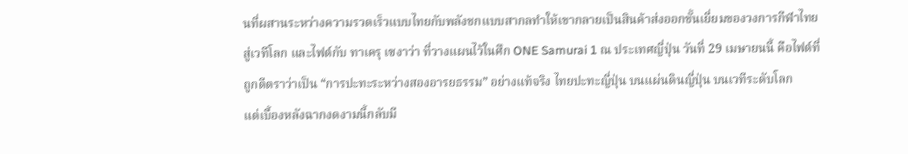นที่ผสานระหว่างความรวดเร็วแบบไทยกับพลังชกแบบสากลทำให้เขากลายเป็นสินค้าส่งออกชั้นเยี่ยมของวงการกีฬาไทยสู่เวทีโลก และไฟต์กับ ทาเครุ เซงาว่า ที่วางแผนไว้ในศึก ONE Samurai 1 ณ ประเทศญี่ปุ่น วันที่ 29 เมษายนนี้ คือไฟต์ที่ถูกตีตราว่าเป็น “การปะทะระหว่างสองอารยธรรม” อย่างแท้จริง ไทยปะทะญี่ปุ่น บนแผ่นดินญี่ปุ่น บนเวทีระดับโลก
แต่เบื้องหลังฉากงดงามนี้กลับมี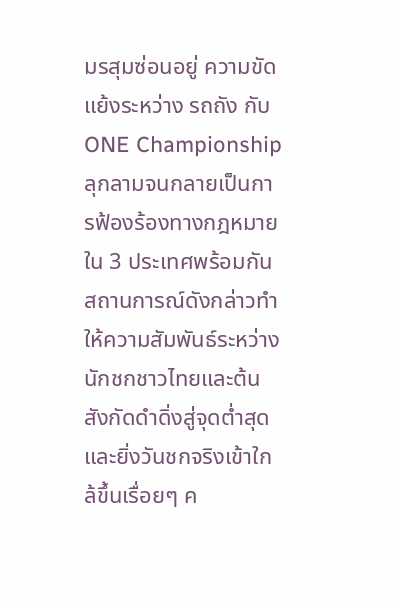มรสุมซ่อนอยู่ ความขัดแย้งระหว่าง รถถัง กับ ONE Championship ลุกลามจนกลายเป็นการฟ้องร้องทางกฎหมายใน 3 ประเทศพร้อมกัน สถานการณ์ดังกล่าวทำให้ความสัมพันธ์ระหว่างนักชกชาวไทยและต้นสังกัดดำดิ่งสู่จุดต่ำสุด และยิ่งวันชกจริงเข้าใกล้ขึ้นเรื่อยๆ ค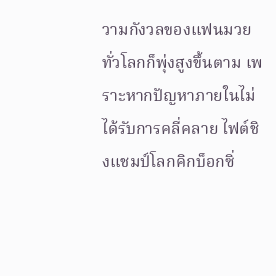วามกังวลของแฟนมวยทั่วโลกก็พุ่งสูงขึ้นตาม เพราะหากปัญหาภายในไม่ได้รับการคลี่คลาย ไฟต์ชิงแชมป์โลกคิกบ็อกซิ่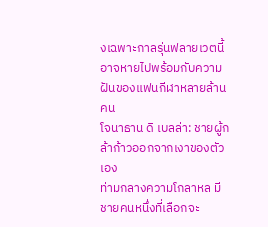งเฉพาะกาลรุ่นฟลายเวตนี้อาจหายไปพร้อมกับความฝันของแฟนกีฬาหลายล้านคน
โจนาธาน ดิ เบลล่า: ชายผู้กล้าก้าวออกจากเงาของตัวเอง
ท่ามกลางความโกลาหล มีชายคนหนึ่งที่เลือกจะ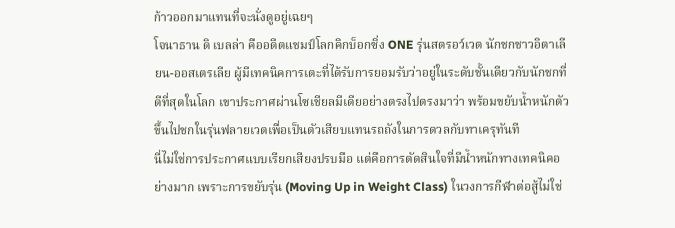ก้าวออกมาแทนที่จะนั่งดูอยู่เฉยๆ
โจนาธาน ดิ เบลล่า คืออดีตแชมป์โลกคิกบ็อกซิ่ง ONE รุ่นสตรอว์เวต นักชกชาวอิตาเลียน-ออสเตรเลีย ผู้มีเทคนิคการเตะที่ได้รับการยอมรับว่าอยู่ในระดับชั้นเดียวกับนักชกที่ดีที่สุดในโลก เขาประกาศผ่านโซเชียลมีเดียอย่างตรงไปตรงมาว่า พร้อมขยับน้ำหนักตัวขึ้นไปชกในรุ่นฟลายเวตเพื่อเป็นตัวเสียบแทนรถถังในการดวลกับทาเครุทันที
นี่ไม่ใช่การประกาศแบบเรียกเสียงปรบมือ แต่คือการตัดสินใจที่มีน้ำหนักทางเทคนิคอย่างมาก เพราะการขยับรุ่น (Moving Up in Weight Class) ในวงการกีฬาต่อสู้ไม่ใช่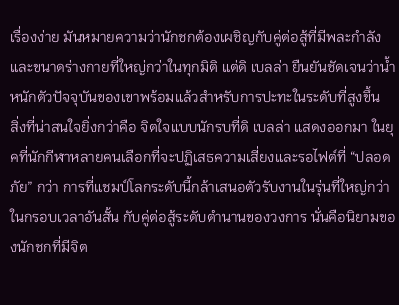เรื่องง่าย มันหมายความว่านักชกต้องเผชิญกับคู่ต่อสู้ที่มีพละกำลังและขนาดร่างกายที่ใหญ่กว่าในทุกมิติ แต่ดิ เบลล่า ยืนยันชัดเจนว่าน้ำหนักตัวปัจจุบันของเขาพร้อมแล้วสำหรับการปะทะในระดับที่สูงขึ้น
สิ่งที่น่าสนใจยิ่งกว่าคือ จิตใจแบบนักรบที่ดิ เบลล่า แสดงออกมา ในยุคที่นักกีฬาหลายคนเลือกที่จะปฏิเสธความเสี่ยงและรอไฟต์ที่ “ปลอดภัย” กว่า การที่แชมป์โลกระดับนี้กล้าเสนอตัวรับงานในรุ่นที่ใหญ่กว่า ในกรอบเวลาอันสั้น กับคู่ต่อสู้ระดับตำนานของวงการ นั่นคือนิยามของนักชกที่มีจิต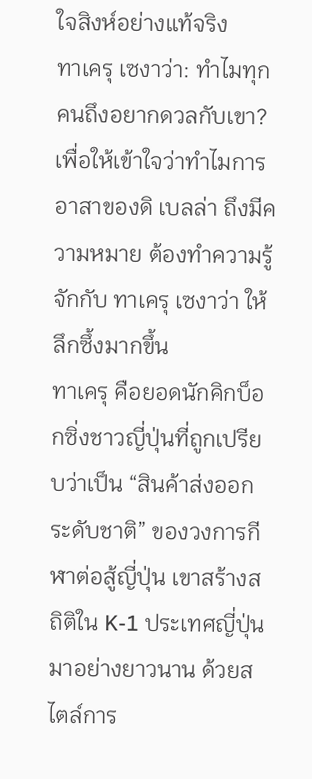ใจสิงห์อย่างแท้จริง
ทาเครุ เซงาว่า: ทำไมทุกคนถึงอยากดวลกับเขา?
เพื่อให้เข้าใจว่าทำไมการอาสาของดิ เบลล่า ถึงมีความหมาย ต้องทำความรู้จักกับ ทาเครุ เซงาว่า ให้ลึกซึ้งมากขึ้น
ทาเครุ คือยอดนักคิกบ็อกซิ่งชาวญี่ปุ่นที่ถูกเปรียบว่าเป็น “สินค้าส่งออกระดับชาติ” ของวงการกีฬาต่อสู้ญี่ปุ่น เขาสร้างสถิติใน K-1 ประเทศญี่ปุ่นมาอย่างยาวนาน ด้วยสไตล์การ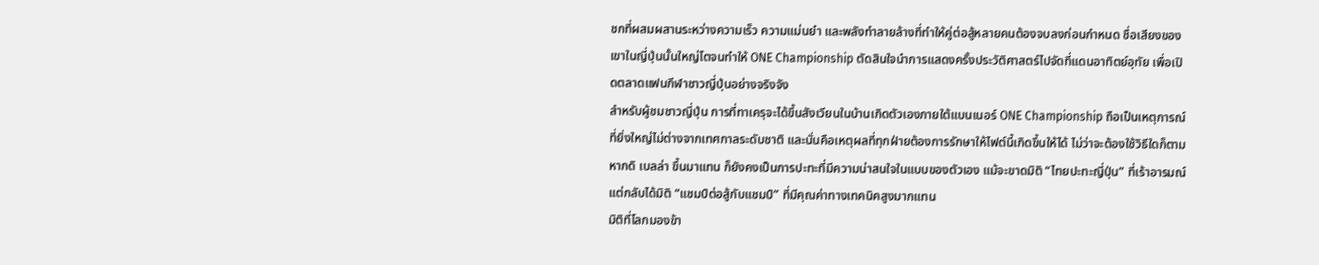ชกที่ผสมผสานระหว่างความเร็ว ความแม่นยำ และพลังทำลายล้างที่ทำให้คู่ต่อสู้หลายคนต้องจบลงก่อนกำหนด ชื่อเสียงของเขาในญี่ปุ่นนั้นใหญ่โตจนทำให้ ONE Championship ตัดสินใจนำการแสดงครั้งประวัติศาสตร์ไปจัดที่แดนอาทิตย์อุทัย เพื่อเปิดตลาดแฟนกีฬาชาวญี่ปุ่นอย่างจริงจัง
สำหรับผู้ชมชาวญี่ปุ่น การที่ทาเครุจะได้ขึ้นสังเวียนในบ้านเกิดตัวเองภายใต้แบนเนอร์ ONE Championship ถือเป็นเหตุการณ์ที่ยิ่งใหญ่ไม่ต่างจากเทศกาลระดับชาติ และนั่นคือเหตุผลที่ทุกฝ่ายต้องการรักษาให้ไฟต์นี้เกิดขึ้นให้ได้ ไม่ว่าจะต้องใช้วิธีใดก็ตาม
หากดิ เบลล่า ขึ้นมาแทน ก็ยังคงเป็นการปะทะที่มีความน่าสนใจในแบบของตัวเอง แม้จะขาดมิติ “ไทยปะทะญี่ปุ่น” ที่เร้าอารมณ์ แต่กลับได้มิติ “แชมป์ต่อสู้กับแชมป์” ที่มีคุณค่าทางเทคนิคสูงมากแทน
มิติที่โลกมองข้า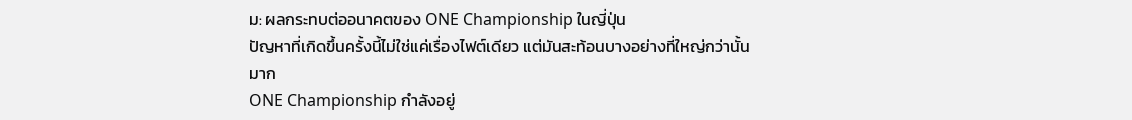ม: ผลกระทบต่ออนาคตของ ONE Championship ในญี่ปุ่น
ปัญหาที่เกิดขึ้นครั้งนี้ไม่ใช่แค่เรื่องไฟต์เดียว แต่มันสะท้อนบางอย่างที่ใหญ่กว่านั้นมาก
ONE Championship กำลังอยู่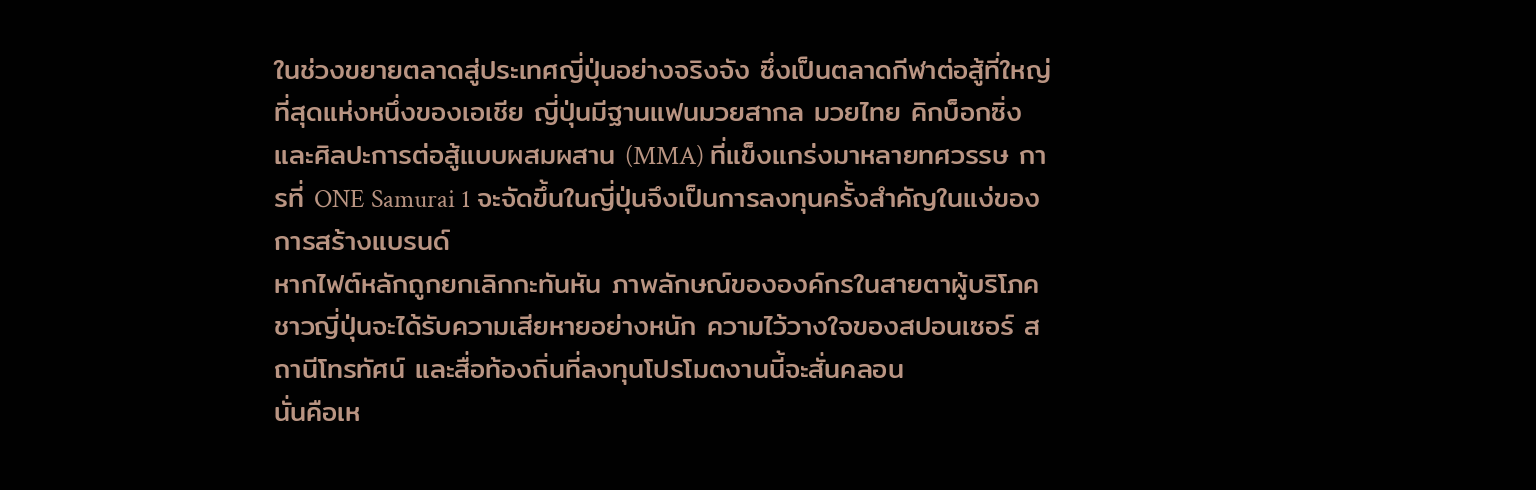ในช่วงขยายตลาดสู่ประเทศญี่ปุ่นอย่างจริงจัง ซึ่งเป็นตลาดกีฬาต่อสู้ที่ใหญ่ที่สุดแห่งหนึ่งของเอเชีย ญี่ปุ่นมีฐานแฟนมวยสากล มวยไทย คิกบ็อกซิ่ง และศิลปะการต่อสู้แบบผสมผสาน (MMA) ที่แข็งแกร่งมาหลายทศวรรษ การที่ ONE Samurai 1 จะจัดขึ้นในญี่ปุ่นจึงเป็นการลงทุนครั้งสำคัญในแง่ของการสร้างแบรนด์
หากไฟต์หลักถูกยกเลิกกะทันหัน ภาพลักษณ์ขององค์กรในสายตาผู้บริโภคชาวญี่ปุ่นจะได้รับความเสียหายอย่างหนัก ความไว้วางใจของสปอนเซอร์ สถานีโทรทัศน์ และสื่อท้องถิ่นที่ลงทุนโปรโมตงานนี้จะสั่นคลอน
นั่นคือเห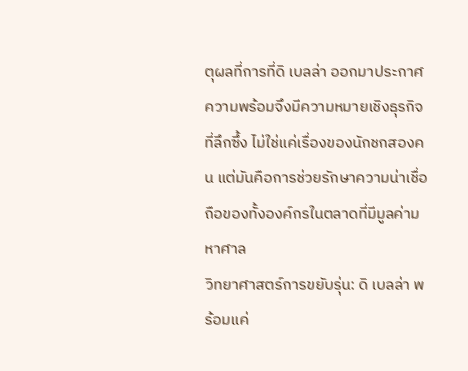ตุผลที่การที่ดิ เบลล่า ออกมาประกาศความพร้อมจึงมีความหมายเชิงธุรกิจที่ลึกซึ้ง ไม่ใช่แค่เรื่องของนักชกสองคน แต่มันคือการช่วยรักษาความน่าเชื่อถือของทั้งองค์กรในตลาดที่มีมูลค่ามหาศาล
วิทยาศาสตร์การขยับรุ่น: ดิ เบลล่า พร้อมแค่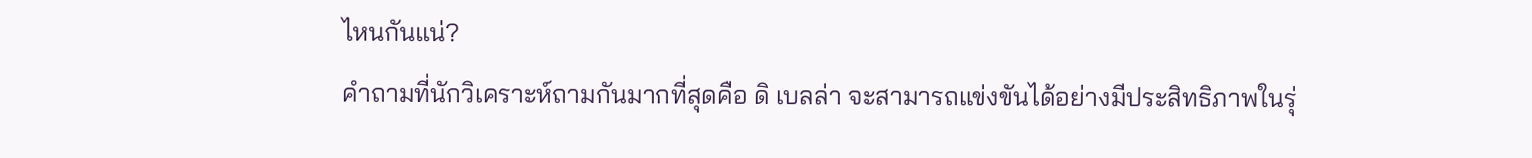ไหนกันแน่?
คำถามที่นักวิเคราะห์ถามกันมากที่สุดคือ ดิ เบลล่า จะสามารถแข่งขันได้อย่างมีประสิทธิภาพในรุ่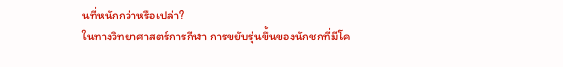นที่หนักกว่าหรือเปล่า?
ในทางวิทยาศาสตร์การกีฬา การขยับรุ่นขึ้นของนักชกที่มีโค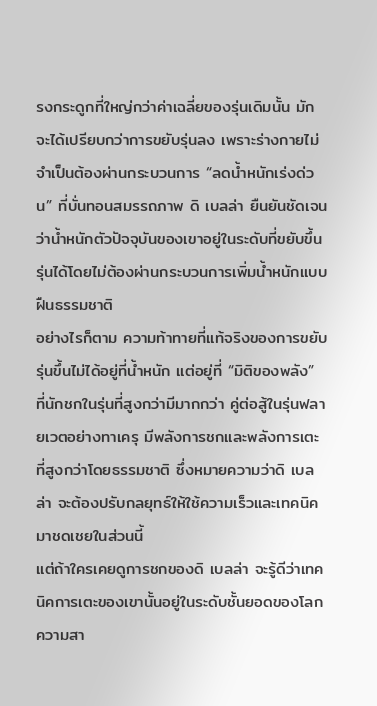รงกระดูกที่ใหญ่กว่าค่าเฉลี่ยของรุ่นเดิมนั้น มักจะได้เปรียบกว่าการขยับรุ่นลง เพราะร่างกายไม่จำเป็นต้องผ่านกระบวนการ “ลดน้ำหนักเร่งด่วน” ที่บั่นทอนสมรรถภาพ ดิ เบลล่า ยืนยันชัดเจนว่าน้ำหนักตัวปัจจุบันของเขาอยู่ในระดับที่ขยับขึ้นรุ่นได้โดยไม่ต้องผ่านกระบวนการเพิ่มน้ำหนักแบบฝืนธรรมชาติ
อย่างไรก็ตาม ความท้าทายที่แท้จริงของการขยับรุ่นขึ้นไม่ได้อยู่ที่น้ำหนัก แต่อยู่ที่ “มิติของพลัง” ที่นักชกในรุ่นที่สูงกว่ามีมากกว่า คู่ต่อสู้ในรุ่นฟลายเวตอย่างทาเครุ มีพลังการชกและพลังการเตะที่สูงกว่าโดยธรรมชาติ ซึ่งหมายความว่าดิ เบลล่า จะต้องปรับกลยุทธ์ให้ใช้ความเร็วและเทคนิคมาชดเชยในส่วนนี้
แต่ถ้าใครเคยดูการชกของดิ เบลล่า จะรู้ดีว่าเทคนิคการเตะของเขานั้นอยู่ในระดับชั้นยอดของโลก ความสา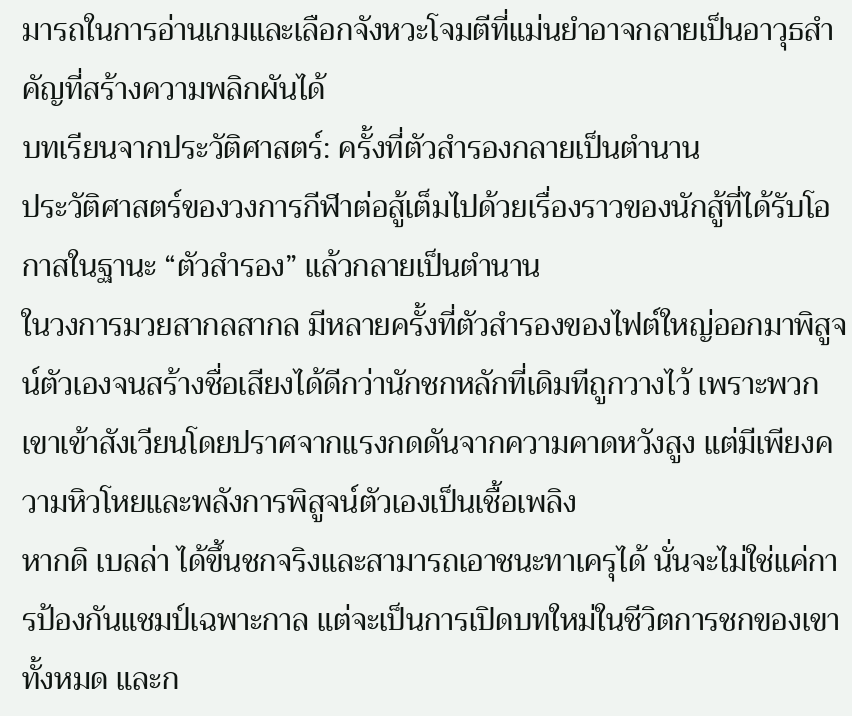มารถในการอ่านเกมและเลือกจังหวะโจมตีที่แม่นยำอาจกลายเป็นอาวุธสำคัญที่สร้างความพลิกผันได้
บทเรียนจากประวัติศาสตร์: ครั้งที่ตัวสำรองกลายเป็นตำนาน
ประวัติศาสตร์ของวงการกีฬาต่อสู้เต็มไปด้วยเรื่องราวของนักสู้ที่ได้รับโอกาสในฐานะ “ตัวสำรอง” แล้วกลายเป็นตำนาน
ในวงการมวยสากลสากล มีหลายครั้งที่ตัวสำรองของไฟต์ใหญ่ออกมาพิสูจน์ตัวเองจนสร้างชื่อเสียงได้ดีกว่านักชกหลักที่เดิมทีถูกวางไว้ เพราะพวกเขาเข้าสังเวียนโดยปราศจากแรงกดดันจากความคาดหวังสูง แต่มีเพียงความหิวโหยและพลังการพิสูจน์ตัวเองเป็นเชื้อเพลิง
หากดิ เบลล่า ได้ขึ้นชกจริงและสามารถเอาชนะทาเครุได้ นั่นจะไม่ใช่แค่การป้องกันแชมป์เฉพาะกาล แต่จะเป็นการเปิดบทใหม่ในชีวิตการชกของเขาทั้งหมด และก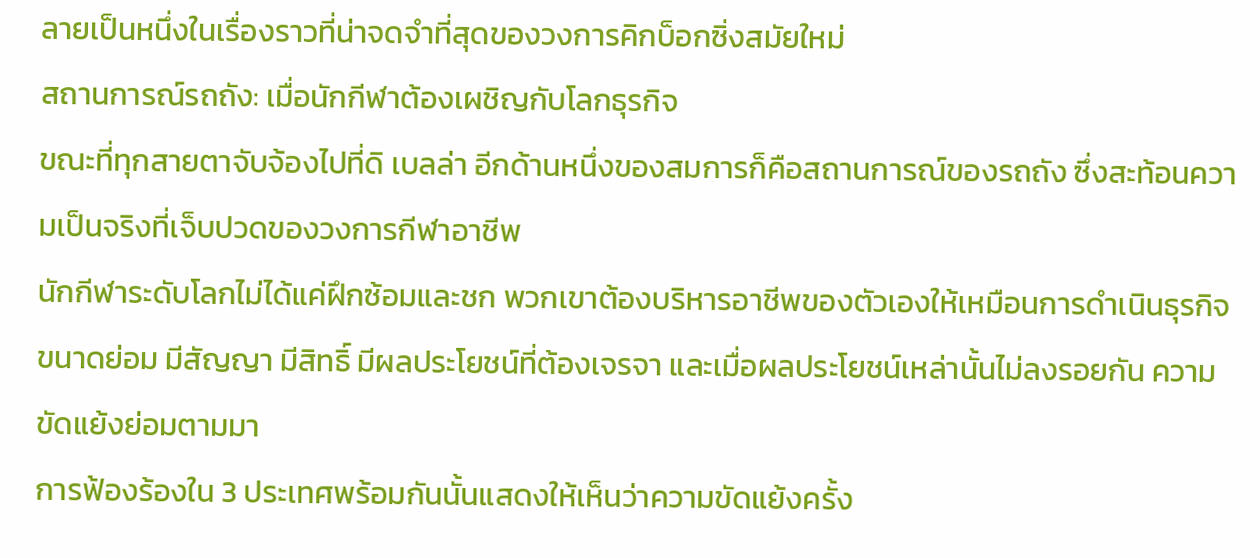ลายเป็นหนึ่งในเรื่องราวที่น่าจดจำที่สุดของวงการคิกบ็อกซิ่งสมัยใหม่
สถานการณ์รถถัง: เมื่อนักกีฬาต้องเผชิญกับโลกธุรกิจ
ขณะที่ทุกสายตาจับจ้องไปที่ดิ เบลล่า อีกด้านหนึ่งของสมการก็คือสถานการณ์ของรถถัง ซึ่งสะท้อนความเป็นจริงที่เจ็บปวดของวงการกีฬาอาชีพ
นักกีฬาระดับโลกไม่ได้แค่ฝึกซ้อมและชก พวกเขาต้องบริหารอาชีพของตัวเองให้เหมือนการดำเนินธุรกิจขนาดย่อม มีสัญญา มีสิทธิ์ มีผลประโยชน์ที่ต้องเจรจา และเมื่อผลประโยชน์เหล่านั้นไม่ลงรอยกัน ความขัดแย้งย่อมตามมา
การฟ้องร้องใน 3 ประเทศพร้อมกันนั้นแสดงให้เห็นว่าความขัดแย้งครั้ง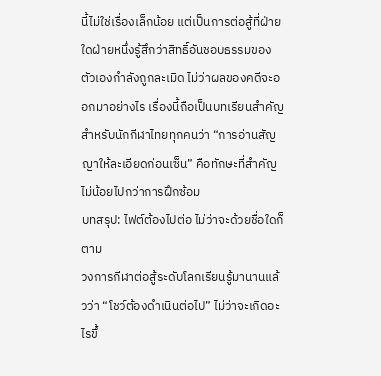นี้ไม่ใช่เรื่องเล็กน้อย แต่เป็นการต่อสู้ที่ฝ่ายใดฝ่ายหนึ่งรู้สึกว่าสิทธิ์อันชอบธรรมของตัวเองกำลังถูกละเมิด ไม่ว่าผลของคดีจะออกมาอย่างไร เรื่องนี้ถือเป็นบทเรียนสำคัญสำหรับนักกีฬาไทยทุกคนว่า “การอ่านสัญญาให้ละเอียดก่อนเซ็น” คือทักษะที่สำคัญไม่น้อยไปกว่าการฝึกซ้อม
บทสรุป: ไฟต์ต้องไปต่อ ไม่ว่าจะด้วยชื่อใดก็ตาม
วงการกีฬาต่อสู้ระดับโลกเรียนรู้มานานแล้วว่า “โชว์ต้องดำเนินต่อไป” ไม่ว่าจะเกิดอะไรขึ้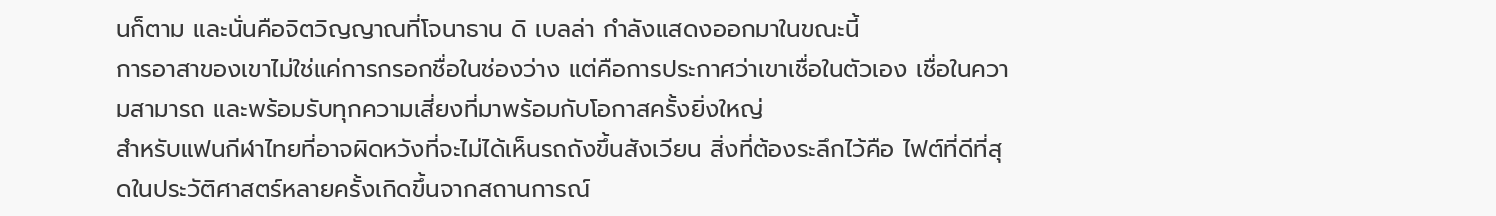นก็ตาม และนั่นคือจิตวิญญาณที่โจนาธาน ดิ เบลล่า กำลังแสดงออกมาในขณะนี้
การอาสาของเขาไม่ใช่แค่การกรอกชื่อในช่องว่าง แต่คือการประกาศว่าเขาเชื่อในตัวเอง เชื่อในความสามารถ และพร้อมรับทุกความเสี่ยงที่มาพร้อมกับโอกาสครั้งยิ่งใหญ่
สำหรับแฟนกีฬาไทยที่อาจผิดหวังที่จะไม่ได้เห็นรถถังขึ้นสังเวียน สิ่งที่ต้องระลึกไว้คือ ไฟต์ที่ดีที่สุดในประวัติศาสตร์หลายครั้งเกิดขึ้นจากสถานการณ์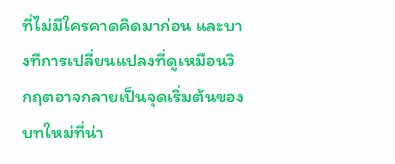ที่ไม่มีใครคาดคิดมาก่อน และบางทีการเปลี่ยนแปลงที่ดูเหมือนวิกฤตอาจกลายเป็นจุดเริ่มต้นของบทใหม่ที่น่า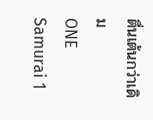ตื่นเต้นกว่าเดิม
ONE Samurai 1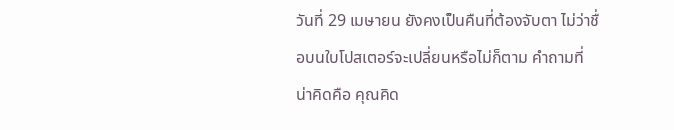วันที่ 29 เมษายน ยังคงเป็นคืนที่ต้องจับตา ไม่ว่าชื่อบนใบโปสเตอร์จะเปลี่ยนหรือไม่ก็ตาม คำถามที่น่าคิดคือ คุณคิด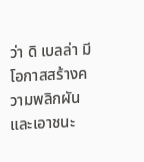ว่า ดิ เบลล่า มีโอกาสสร้างความพลิกผันและเอาชนะ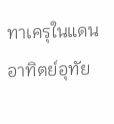ทาเครุในแดนอาทิตย์อุทัย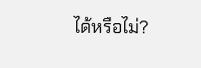ได้หรือไม่?